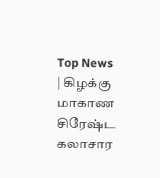Top News
| கிழக்கு மாகாண சிரேஷ்ட கலாசார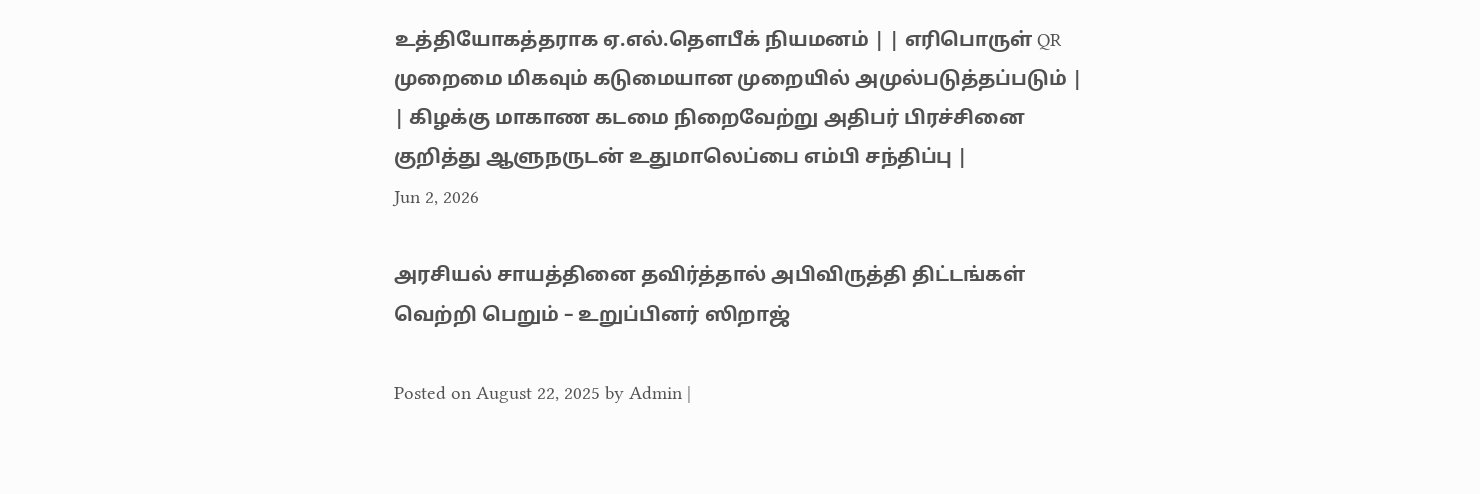உத்தியோகத்தராக ஏ.எல்.தௌபீக் நியமனம் | | எரிபொருள் QR முறைமை மிகவும் கடுமையான முறையில் அமுல்படுத்தப்படும் | | கிழக்கு மாகாண கடமை நிறைவேற்று அதிபர் பிரச்சினை குறித்து ஆளுநருடன் உதுமாலெப்பை எம்பி சந்திப்பு |
Jun 2, 2026

அரசியல் சாயத்தினை தவிர்த்தால் அபிவிருத்தி திட்டங்கள் வெற்றி பெறும் – உறுப்பினர் ஸிறாஜ்

Posted on August 22, 2025 by Admin |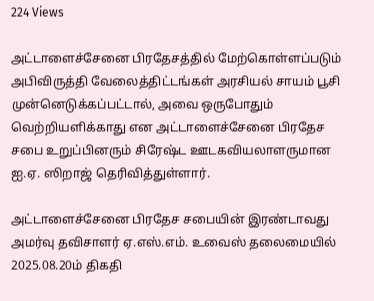224 Views

அட்டாளைச்சேனை பிரதேசத்தில் மேற்கொள்ளப்படும் அபிவிருத்தி வேலைத்திட்டங்கள் அரசியல் சாயம் பூசி முன்னெடுக்கப்பட்டால், அவை ஒருபோதும் வெற்றியளிக்காது என அட்டாளைச்சேனை பிரதேச சபை உறுப்பினரும் சிரேஷ்ட ஊடகவியலாளருமான ஐ.ஏ. ஸிறாஜ் தெரிவித்துள்ளார்.

அட்டாளைச்சேனை பிரதேச சபையின் இரண்டாவது அமர்வு தவிசாளர் ஏ.எஸ்.எம். உவைஸ் தலைமையில் 2025.08.20ம் திகதி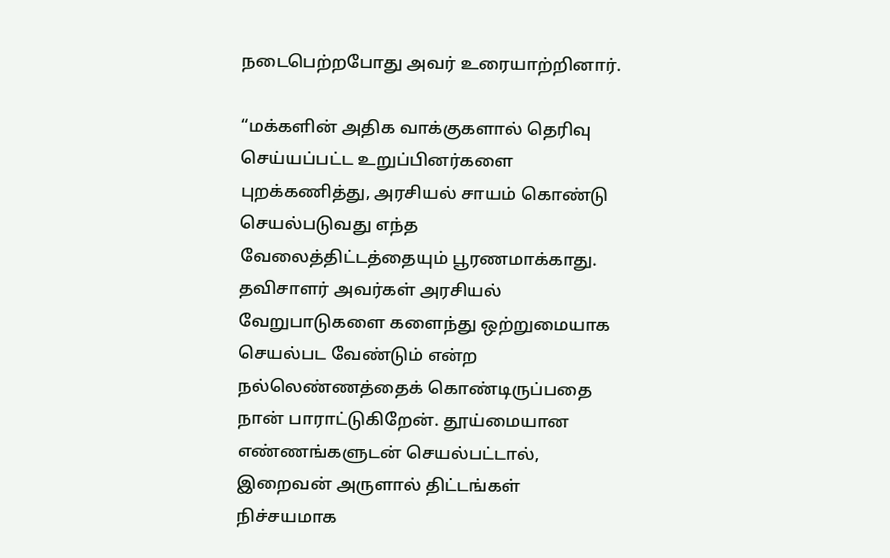நடைபெற்றபோது அவர் உரையாற்றினார்.

“மக்களின் அதிக வாக்குகளால் தெரிவு செய்யப்பட்ட உறுப்பினர்களை புறக்கணித்து, அரசியல் சாயம் கொண்டு செயல்படுவது எந்த வேலைத்திட்டத்தையும் பூரணமாக்காது. தவிசாளர் அவர்கள் அரசியல் வேறுபாடுகளை களைந்து ஒற்றுமையாக செயல்பட வேண்டும் என்ற நல்லெண்ணத்தைக் கொண்டிருப்பதை நான் பாராட்டுகிறேன். தூய்மையான எண்ணங்களுடன் செயல்பட்டால், இறைவன் அருளால் திட்டங்கள் நிச்சயமாக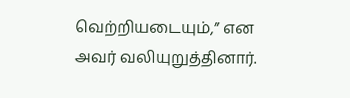வெற்றியடையும்,” என அவர் வலியுறுத்தினார்.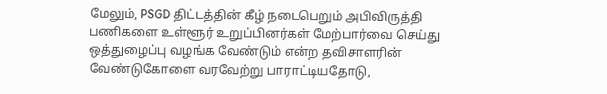மேலும், PSGD திட்டத்தின் கீழ் நடைபெறும் அபிவிருத்தி பணிகளை உள்ளூர் உறுப்பினர்கள் மேற்பார்வை செய்து ஒத்துழைப்பு வழங்க வேண்டும் என்ற தவிசாளரின் வேண்டுகோளை வரவேற்று பாராட்டியதோடு,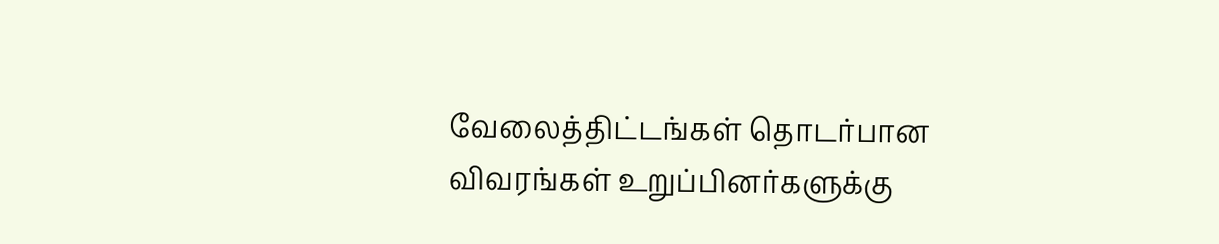வேலைத்திட்டங்கள் தொடர்பான விவரங்கள் உறுப்பினர்களுக்கு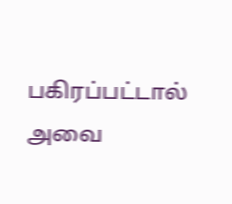பகிரப்பட்டால் அவை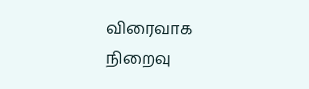விரைவாக நிறைவு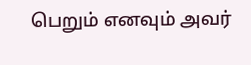பெறும் எனவும் அவர்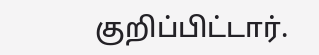குறிப்பிட்டார்.